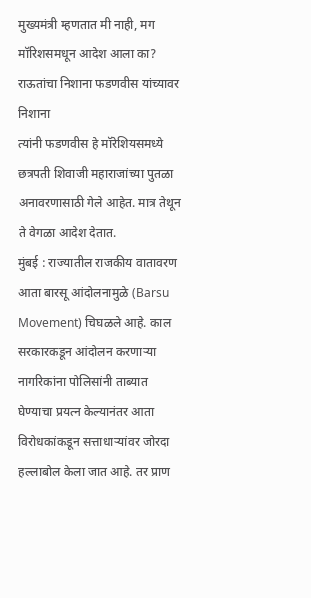मुख्यमंत्री म्हणतात मी नाही, मग मॉरिशसमधून आदेश आला का? राऊतांचा निशाना फडणवीस यांच्यावर निशाना
त्यांनी फडणवीस हे मॉरेशियसमध्ये छत्रपती शिवाजी महाराजांच्या पुतळा अनावरणासाठी गेले आहेत. मात्र तेथून ते वेगळा आदेश देतात.
मुंबई : राज्यातील राजकीय वातावरण आता बारसू आंदोलनामुळे (Barsu Movement) चिघळले आहे. काल सरकारकडून आंदोलन करणाऱ्या नागरिकांना पोलिसांनी ताब्यात घेण्याचा प्रयत्न केल्यानंतर आता विरोधकांकडून सत्ताधाऱ्यांवर जोरदा हल्लाबोल केला जात आहे. तर प्राण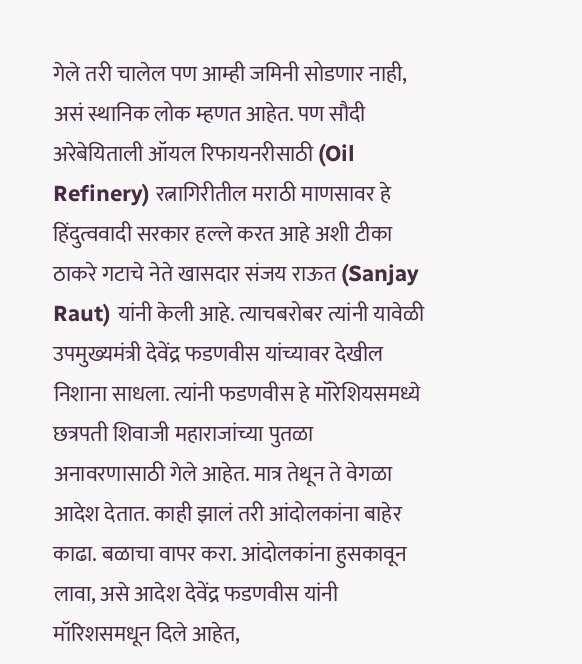गेले तरी चालेल पण आम्ही जमिनी सोडणार नाही, असं स्थानिक लोक म्हणत आहेत. पण सौदी अरेबेयिताली ऑयल रिफायनरीसाठी (Oil Refinery) रत्नागिरीतील मराठी माणसावर हे हिंदुत्ववादी सरकार हल्ले करत आहे अशी टीका ठाकरे गटाचे नेते खासदार संजय राऊत (Sanjay Raut) यांनी केली आहे. त्याचबरोबर त्यांनी यावेळी उपमुख्यमंत्री देवेंद्र फडणवीस यांच्यावर देखील निशाना साधला. त्यांनी फडणवीस हे मॉरेशियसमध्ये छत्रपती शिवाजी महाराजांच्या पुतळा अनावरणासाठी गेले आहेत. मात्र तेथून ते वेगळा आदेश देतात. काही झालं तरी आंदोलकांना बाहेर काढा. बळाचा वापर करा. आंदोलकांना हुसकावून लावा, असे आदेश देवेंद्र फडणवीस यांनी मॉरिशसमधून दिले आहेत,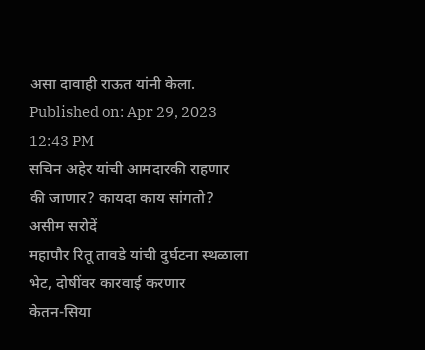असा दावाही राऊत यांनी केला.
Published on: Apr 29, 2023 12:43 PM
सचिन अहेर यांची आमदारकी राहणार की जाणार? कायदा काय सांगतो? असीम सरोदें
महापौर रितू तावडे यांची दुर्घटना स्थळाला भेट, दोषींवर कारवाई करणार
केतन-सिया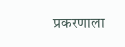प्रकरणाला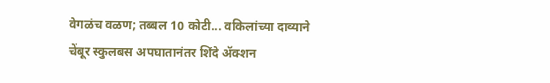वेगळंच वळण; तब्बल 10 कोटी... वकिलांच्या दाव्याने
चेंबूर स्कुलबस अपघातानंतर शिंदे ॲक्शन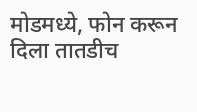मोडमध्ये, फोन करून दिला तातडीच